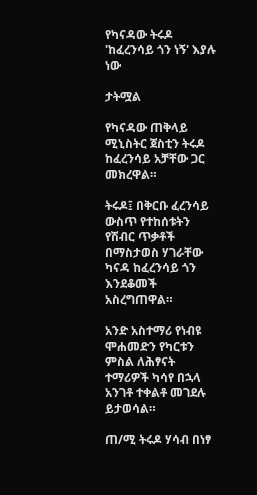የካናዳው ትሩዶ 'ከፈረንሳይ ጎን ነኝ' እያሉ ነው

ታትሟል

የካናዳው ጠቅላይ ሚኒስትር ጀስቲን ትሩዶ ከፈረንሳይ አቻቸው ጋር መክረዋል።

ትሩዶ፤ በቅርቡ ፈረንሳይ ውስጥ የተከሰቱትን የሽብር ጥቃቶች በማስታወስ ሃገራቸው ካናዳ ከፈረንሳይ ጎን እንደቆመች አስረግጠዋል።

አንድ አስተማሪ የነብዩ ሞሐመድን የካርቱን ምስል ለሕፃናት ተማሪዎች ካሳየ በኋላ አንገቶ ተቀልቶ መገደሉ ይታወሳል።

ጠ/ሚ ትሩዶ ሃሳብ በነፃ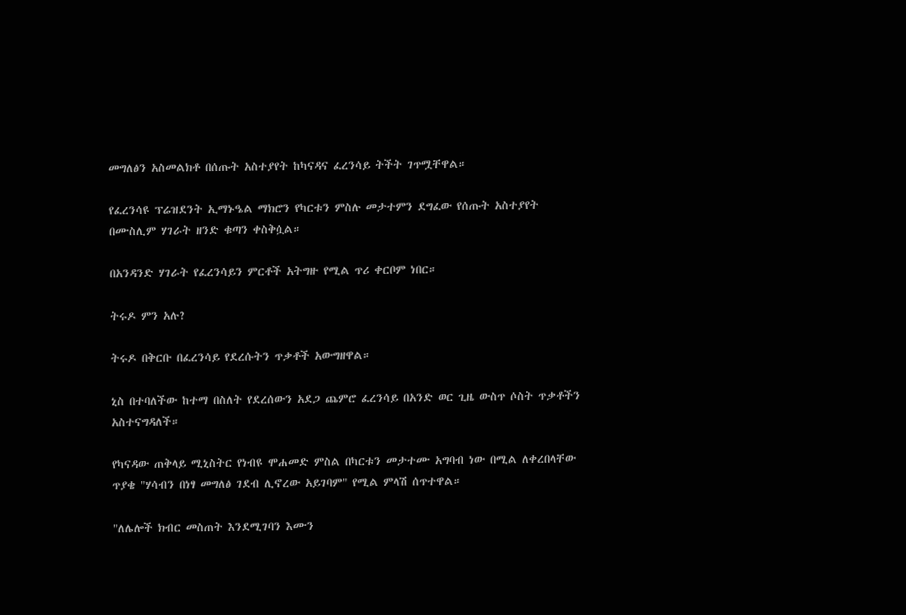መግለፅን አስመልክቶ በሰጡት አስተያየት ከካናዳና ፈረንሳይ ትችት ገጥሟቸዋል።

የፈረንሳዩ ፕሬዝደንት ኢማኑዔል ማክሮን የካርቱን ምስሉ መታተምን ደግፈው የሰጡት አስተያየት በሙስሊም ሃገራት ዘንድ ቁጣን ቀስቅሷል።

በአንዳንድ ሃገራት የፈረንሳይን ምርቶች አትግዙ የሚል ጥሪ ቀርቦም ነበር።

ትሩዶ ምን አሉ?

ትሩዶ በቅርቡ በፈረንሳይ የደረሱትን ጥቃቶች አውግዘዋል።

ኒስ በተባለችው ከተማ በስለት የደረሰውን አደጋ ጨምሮ ፈረንሳይ በአንድ ወር ጊዜ ውስጥ ሶስት ጥቃቶችን አስተናግዳለች።

የካናዳው ጠቅላይ ሚኒስትር የነብዩ ሞሐመድ ምስል በካርቱን መታተሙ አግባብ ነው በሚል ለቀረበላቸው ጥያቄ "ሃሳብን በነፃ መግለፅ ገደብ ሊኖረው አይገባም" የሚል ምላሽ ሰጥተዋል።

"ለሌሎች ክብር መስጠት እንደሚገባን እሙን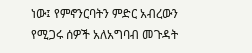ነው፤ የምኖንርባትን ምድር አብረውን የሚጋሩ ሰዎች አለአግባብ መጉዳት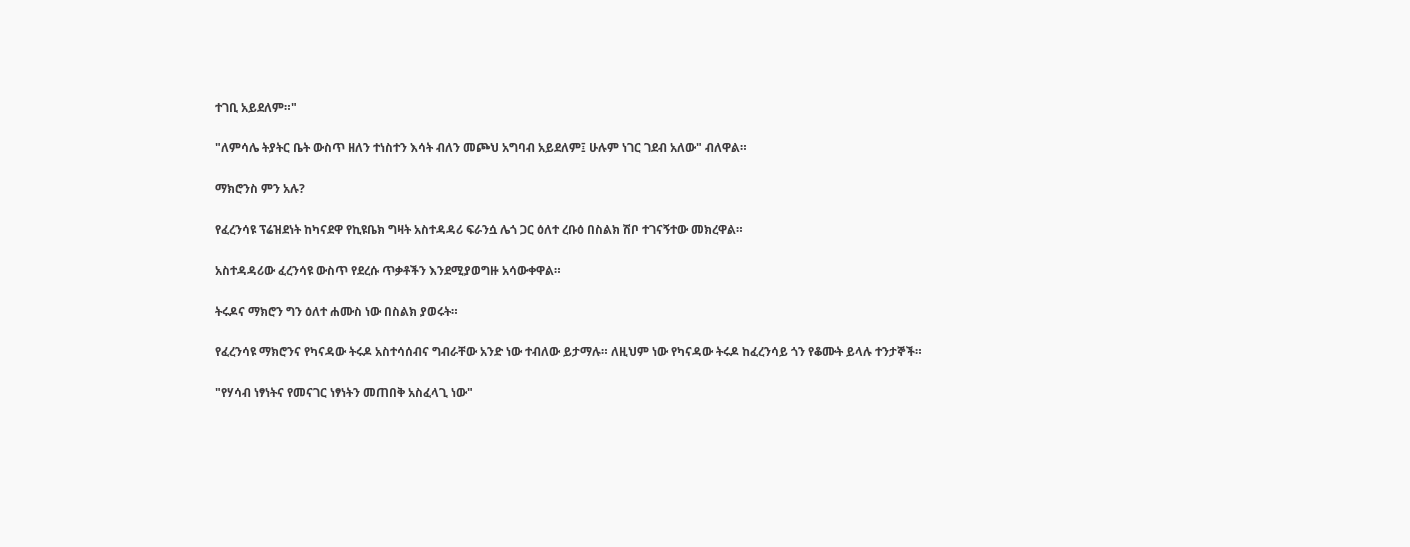ተገቢ አይደለም።"

"ለምሳሌ ትያትር ቤት ውስጥ ዘለን ተነስተን እሳት ብለን መጮህ አግባብ አይደለም፤ ሁሉም ነገር ገደብ አለው" ብለዋል።

ማክሮንስ ምን አሉ?

የፈረንሳዩ ፕሬዝደነት ከካናደዋ የኪዩቤክ ግዛት አስተዳዳሪ ፍራንሷ ሌጎ ጋር ዕለተ ረቡዕ በስልክ ሽቦ ተገናኝተው መክረዋል።

አስተዳዳሪው ፈረንሳዩ ውስጥ የደረሱ ጥቃቶችን እንደሚያወግዙ አሳውቀዋል።

ትሩዶና ማክሮን ግን ዕለተ ሐሙስ ነው በስልክ ያወሩት።

የፈረንሳዩ ማክሮንና የካናዳው ትሩዶ አስተሳሰብና ግብራቸው አንድ ነው ተብለው ይታማሉ። ለዚህም ነው የካናዳው ትሩዶ ከፈረንሳይ ጎን የቆሙት ይላሉ ተንታኞች።

"የሃሳብ ነፃነትና የመናገር ነፃነትን መጠበቅ አስፈላጊ ነው"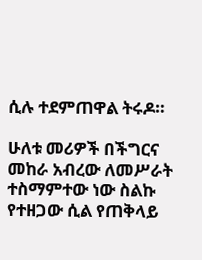ሲሉ ተደምጠዋል ትሩዶ።

ሁለቱ መሪዎች በችግርና መከራ አብረው ለመሥራት ተስማምተው ነው ስልኩ የተዘጋው ሲል የጠቅላይ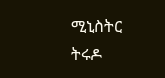ሚኒስትር ትሩዶ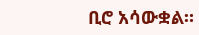ቢሮ አሳውቋል።